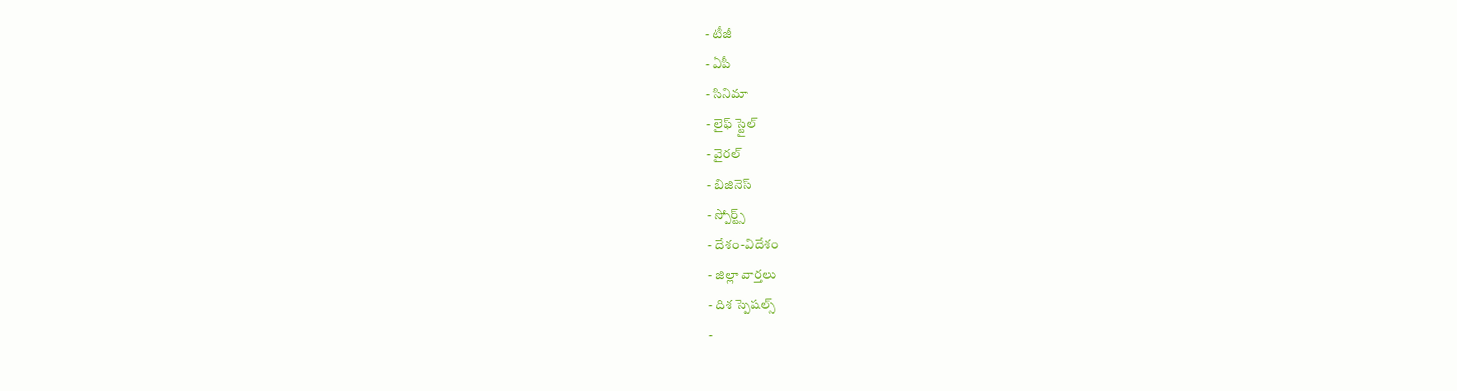- టీజీ
- ఏపీ
- సినిమా
- లైఫ్ స్టైల్
- వైరల్
- బిజినెస్
- స్పోర్ట్స్
- దేశం-విదేశం
- జిల్లా వార్తలు
- దిశ స్పెషల్స్
-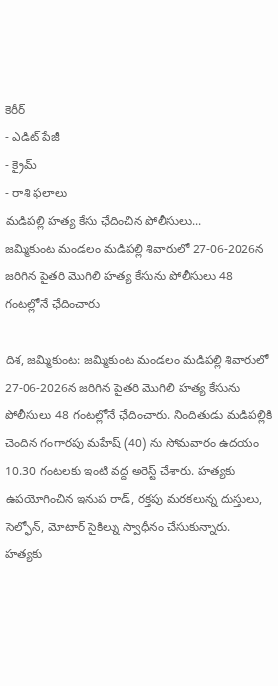కెరీర్
- ఎడిట్ పేజీ
- క్రైమ్
- రాశి ఫలాలు
మడిపల్లి హత్య కేసు ఛేదించిన పోలీసులు...
జమ్మికుంట మండలం మడిపల్లి శివారులో 27-06-2026న జరిగిన పైతరి మొగిలి హత్య కేసును పోలీసులు 48 గంటల్లోనే ఛేదించారు

దిశ, జమ్మికుంట: జమ్మికుంట మండలం మడిపల్లి శివారులో 27-06-2026న జరిగిన పైతరి మొగిలి హత్య కేసును పోలీసులు 48 గంటల్లోనే ఛేదించారు. నిందితుడు మడిపల్లికి చెందిన గంగారపు మహేష్ (40) ను సోమవారం ఉదయం 10.30 గంటలకు ఇంటి వద్ద అరెస్ట్ చేశారు. హత్యకు ఉపయోగించిన ఇనుప రాడ్, రక్తపు మరకలున్న దుస్తులు, సెల్ఫోన్, మోటార్ సైకిల్ను స్వాధీనం చేసుకున్నారు.
హత్యకు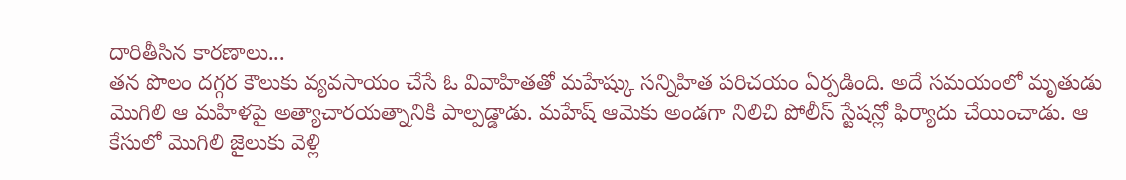దారితీసిన కారణాలు...
తన పొలం దగ్గర కౌలుకు వ్యవసాయం చేసే ఓ వివాహితతో మహేష్కు సన్నిహిత పరిచయం ఏర్పడింది. అదే సమయంలో మృతుడు మొగిలి ఆ మహిళపై అత్యాచారయత్నానికి పాల్పడ్డాడు. మహేష్ ఆమెకు అండగా నిలిచి పోలీస్ స్టేషన్లో ఫిర్యాదు చేయించాడు. ఆ కేసులో మొగిలి జైలుకు వెళ్లి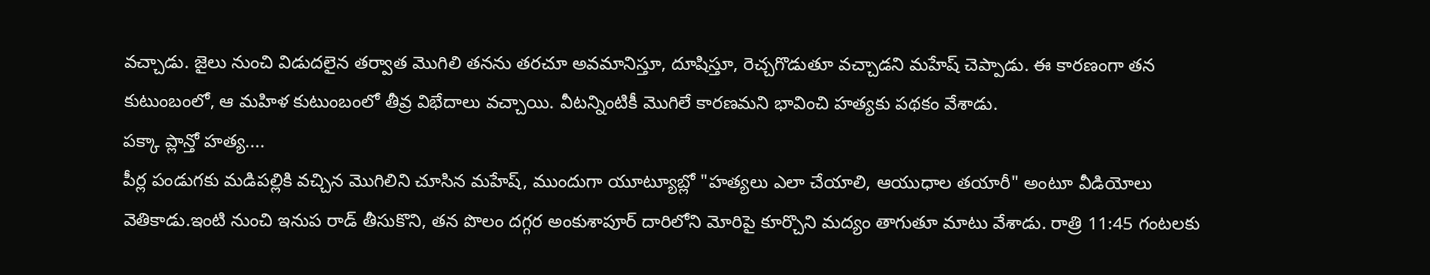వచ్చాడు. జైలు నుంచి విడుదలైన తర్వాత మొగిలి తనను తరచూ అవమానిస్తూ, దూషిస్తూ, రెచ్చగొడుతూ వచ్చాడని మహేష్ చెప్పాడు. ఈ కారణంగా తన కుటుంబంలో, ఆ మహిళ కుటుంబంలో తీవ్ర విభేదాలు వచ్చాయి. వీటన్నింటికీ మొగిలే కారణమని భావించి హత్యకు పథకం వేశాడు.
పక్కా ప్లాన్తో హత్య....
పీర్ల పండుగకు మడిపల్లికి వచ్చిన మొగిలిని చూసిన మహేష్, ముందుగా యూట్యూబ్లో "హత్యలు ఎలా చేయాలి, ఆయుధాల తయారీ" అంటూ వీడియోలు వెతికాడు.ఇంటి నుంచి ఇనుప రాడ్ తీసుకొని, తన పొలం దగ్గర అంకుశాపూర్ దారిలోని మోరిపై కూర్చొని మద్యం తాగుతూ మాటు వేశాడు. రాత్రి 11:45 గంటలకు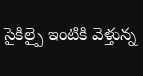సైకిల్పై ఇంటికి వెళ్తున్న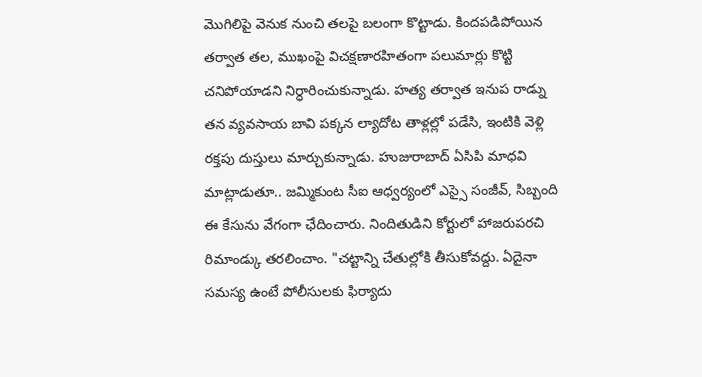మొగిలిపై వెనుక నుంచి తలపై బలంగా కొట్టాడు. కిందపడిపోయిన తర్వాత తల, ముఖంపై విచక్షణారహితంగా పలుమార్లు కొట్టి చనిపోయాడని నిర్ధారించుకున్నాడు. హత్య తర్వాత ఇనుప రాడ్ను తన వ్యవసాయ బావి పక్కన ల్యాదోట తాళ్లల్లో పడేసి, ఇంటికి వెళ్లి రక్తపు దుస్తులు మార్చుకున్నాడు. హుజురాబాద్ ఏసిపి మాధవి మాట్లాడుతూ.. జమ్మికుంట సీఐ ఆధ్వర్యంలో ఎస్సై సంజీవ్, సిబ్బంది ఈ కేసును వేగంగా ఛేదించారు. నిందితుడిని కోర్టులో హాజరుపరచి రిమాండ్కు తరలించాం. "చట్టాన్ని చేతుల్లోకి తీసుకోవద్దు. ఏదైనా సమస్య ఉంటే పోలీసులకు ఫిర్యాదు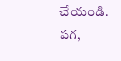చేయండి. పగ,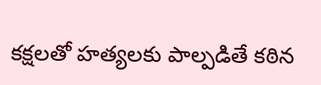కక్షలతో హత్యలకు పాల్పడితే కఠిన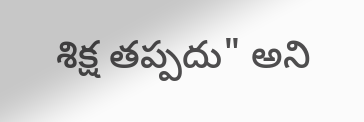శిక్ష తప్పదు" అని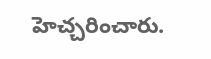హెచ్చరించారు.